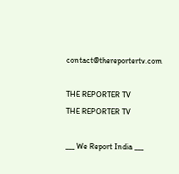contact@thereportertv.com

THE REPORTER TV
THE REPORTER TV

___ We Report India ___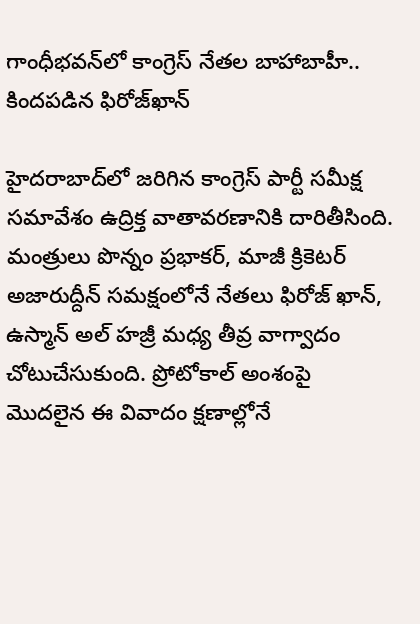గాంధీభవన్‌లో కాంగ్రెస్ నేతల బాహాబాహీ.. కిందపడిన ఫిరోజ్‌ఖాన్

హైదరాబాద్‌లో జరిగిన కాంగ్రెస్ పార్టీ సమీక్ష సమావేశం ఉద్రిక్త వాతావరణానికి దారితీసింది. మంత్రులు పొన్నం ప్రభాకర్, మాజీ క్రికెటర్ అజారుద్దీన్ సమక్షంలోనే నేతలు ఫిరోజ్ ఖాన్, ఉస్మాన్ అల్ హజ్రీ మధ్య తీవ్ర వాగ్వాదం చోటుచేసుకుంది. ప్రోటోకాల్ అంశంపై మొదలైన ఈ వివాదం క్షణాల్లోనే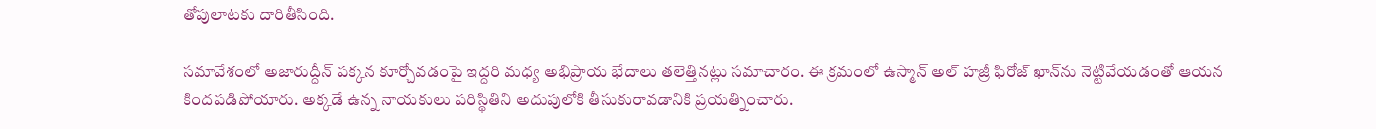తోపులాటకు దారితీసింది.

సమావేశంలో అజారుద్దీన్ పక్కన కూర్చోవడంపై ఇద్దరి మధ్య అభిప్రాయ భేదాలు తలెత్తినట్లు సమాచారం. ఈ క్రమంలో ఉస్మాన్ అల్ హజ్రీ ఫిరోజ్ ఖాన్‌ను నెట్టివేయడంతో ఆయన కిందపడిపోయారు. అక్కడే ఉన్న నాయకులు పరిస్థితిని అదుపులోకి తీసుకురావడానికి ప్రయత్నించారు.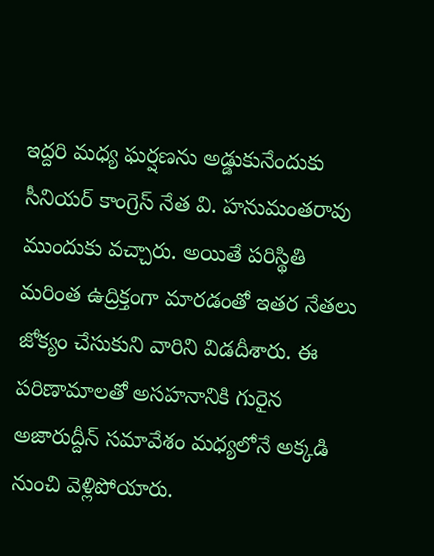ఇద్దరి మధ్య ఘర్షణను అడ్డుకునేందుకు సీనియర్ కాంగ్రెస్ నేత వి. హనుమంతరావు ముందుకు వచ్చారు. అయితే పరిస్థితి మరింత ఉద్రిక్తంగా మారడంతో ఇతర నేతలు జోక్యం చేసుకుని వారిని విడదీశారు. ఈ పరిణామాలతో అసహనానికి గురైన అజారుద్దీన్ సమావేశం మధ్యలోనే అక్కడి నుంచి వెళ్లిపోయారు.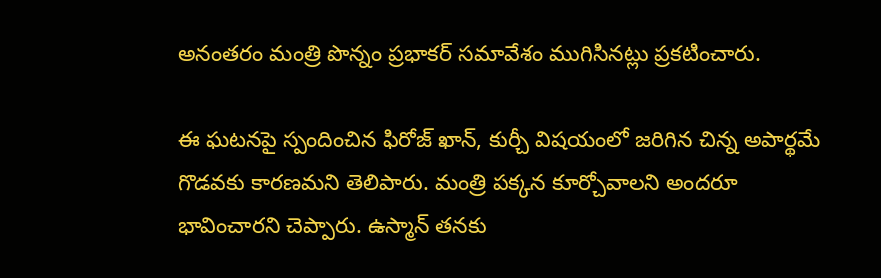అనంతరం మంత్రి పొన్నం ప్రభాకర్ సమావేశం ముగిసినట్లు ప్రకటించారు.

ఈ ఘటనపై స్పందించిన ఫిరోజ్ ఖాన్, కుర్చీ విషయంలో జరిగిన చిన్న అపార్థమే గొడవకు కారణమని తెలిపారు. మంత్రి పక్కన కూర్చోవాలని అందరూ భావించారని చెప్పారు. ఉస్మాన్ తనకు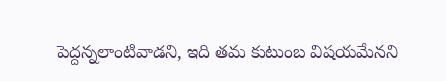పెద్దన్నలాంటివాడని, ఇది తమ కుటుంబ విషయమేనని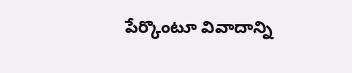పేర్కొంటూ వివాదాన్ని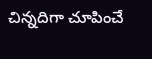చిన్నదిగా చూపించే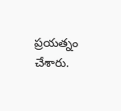ప్రయత్నం చేశారు.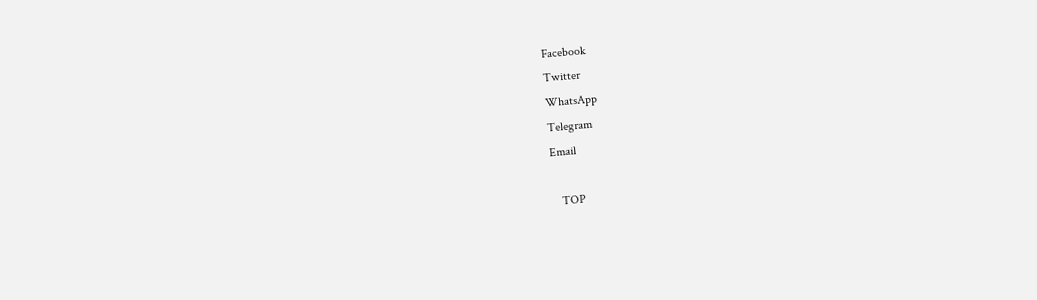Facebook
Twitter
WhatsApp
Telegram
Email

   TOP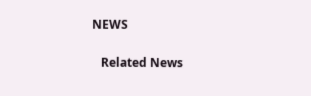NEWS

   Related News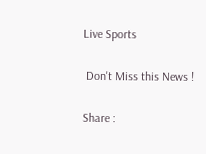Live Sports

 Don't Miss this News !

Share :